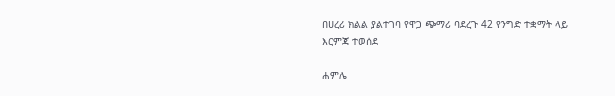በሀረሪ ክልል ያልተገባ የዋጋ ጭማሪ ባደረጉ 42 የንግድ ተቋማት ላይ እርምጃ ተወሰደ

ሐምሌ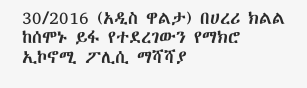30/2016 (አዲስ ዋልታ) በሀረሪ ክልል ከሰሞኑ ይፋ የተደረገውን የማክሮ ኢኮኖሚ ፖሊሲ ማሻሻያ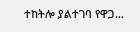ተከትሎ ያልተገባ የዋጋ…